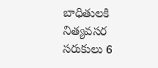బాధితులకి నిత్యవసర సరుకులు 6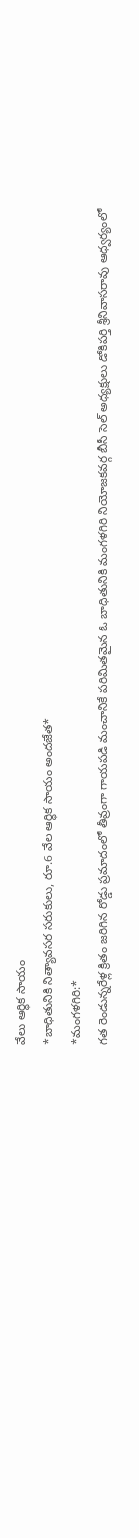వేలు ఆర్థిక సాయం
*బాధితునికి నిత్యావసర సరుకులు, రూ.6 వేల ఆర్థిక సాయం అందజేత*
*మంగళగిరి:*
గత రెండున్నరేళ్ల క్రితం జరిగిన రోడ్డు ప్రమాదంలో తీవ్రంగా గాయపడి మంచానికే పరిమితమైన ఓ బాధితునికి మంగళగిరి నియోజకవర్గ బీసీ సెల్ అధ్యక్షులు డోకిపర్తి శ్రీనివాసరావు ఆధ్వర్యంలో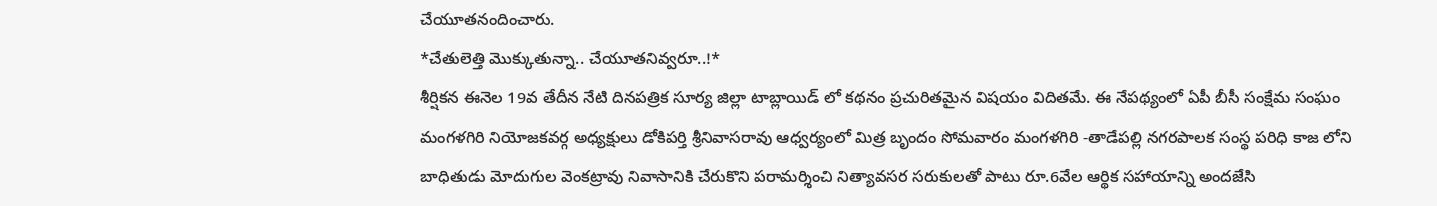చేయూతనందించారు.
*చేతులెత్తి మొక్కుతున్నా.. చేయూతనివ్వరూ..!*
శీర్షికన ఈనెల 19వ తేదీన నేటి దినపత్రిక సూర్య జిల్లా టాబ్లాయిడ్ లో కథనం ప్రచురితమైన విషయం విదితమే. ఈ నేపథ్యంలో ఏపీ బీసీ సంక్షేమ సంఘం మంగళగిరి నియోజకవర్గ అధ్యక్షులు డోకిపర్తి శ్రీనివాసరావు ఆధ్వర్యంలో మిత్ర బృందం సోమవారం మంగళగిరి -తాడేపల్లి నగరపాలక సంస్థ పరిధి కాజ లోని బాధితుడు మోదుగుల వెంకట్రావు నివాసానికి చేరుకొని పరామర్శించి నిత్యావసర సరుకులతో పాటు రూ.6వేల ఆర్థిక సహాయాన్ని అందజేసి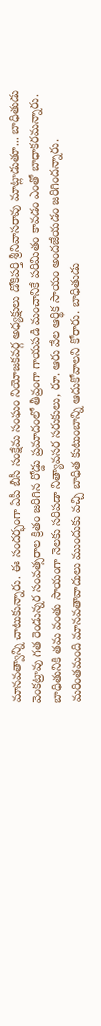మానవత్వాన్ని చాటుకున్నారు. ఈ సందర్భంగా ఏపీ బీసీ సంక్షేమ సంఘం నియోజకవర్గ అధ్యక్షులు డోకిపర్తి శ్రీనివాసరావు మాట్లాడుతూ... బాధితుడు వెంకట్రావు గత రెండున్నర సంవత్సరాల క్రితం జరిగిన రోడ్డు ప్రమాదంలో తీవ్రంగా గాయపడి మంచానికే పరిమితం కావడం ఎంతో బాధాకరమన్నారు. బాధితునికి తమ వంతు సాయంగా నెలకు సరిపడా నిత్యావసర సరుకులు, రూ. ఆరు వేల ఆర్థిక సాయం అందజేయడం జరిగిందన్నారు. మరింతమంది మానవతావాదులు ముందుకు వచ్చి బాధిత కుటుంబాన్ని ఆదుకోవాలని కోరారు. బాధితుడు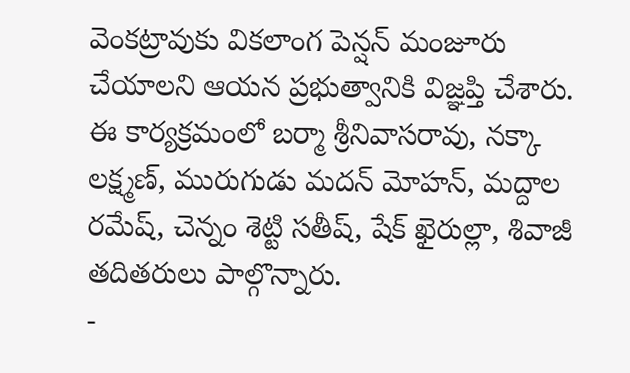వెంకట్రావుకు వికలాంగ పెన్షన్ మంజూరు చేయాలని ఆయన ప్రభుత్వానికి విజ్ఞప్తి చేశారు. ఈ కార్యక్రమంలో బర్మా శ్రీనివాసరావు, నక్కా లక్ష్మణ్, మురుగుడు మదన్ మోహన్, మద్దాల రమేష్, చెన్నం శెట్టి సతీష్, షేక్ ఖైరుల్లా, శివాజీ తదితరులు పాల్గొన్నారు.
-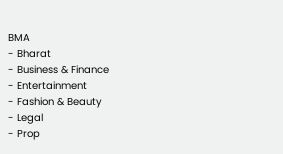BMA
- Bharat
- Business & Finance
- Entertainment
- Fashion & Beauty
- Legal
- Prop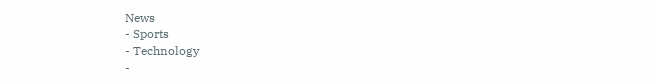News
- Sports
- Technology
-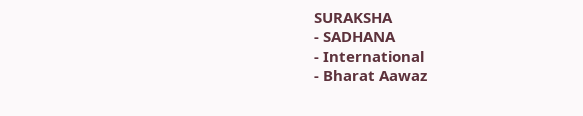SURAKSHA
- SADHANA
- International
- Bharat Aawaz